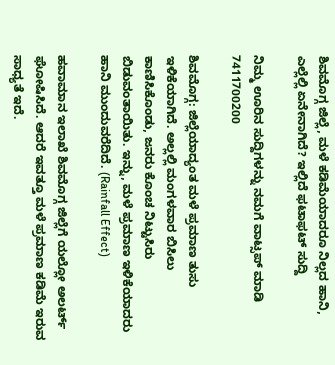ಶಿವಮೊಗ್ಗ ಜಿಲ್ಲೆ, ಮಳೆ ಕಡಿಮೆಯಾದರೂ ನಿಲ್ಲದ ಹಾನಿ, ಎಲ್ಲೆಲ್ಲಿ ಏನೇನಾಗಿದೆ? ಇಲ್ಲಿದೆ ಫಟಾಫಟ್‌ ಸುದ್ದಿ

ನಿಮ್ಮ ಊರಿನ ಸುದ್ದಿಗಳನ್ನು ನಮಗೆ ವಾಟ್ಸಪ್ ಮಾಡಿ 7411700200

ಶಿವಮೊಗ್ಗ: ಜಿಲ್ಲೆಯಾದ್ಯಂತ ಮಳೆ ಪ್ರಮಾಣ ತುಸು ಇಳಿಕೆಯಾಗಿದೆ. ಅಲ್ಲಲ್ಲಿ ಮಂಗಳವಾರ ಬಿಸಿಲು ಕಾಣಿಸಿಕೊಂಡು, ಜನರು ಕೊಂಚ ನಿಟ್ಟುಸಿರು ಬಿಡುವಂತಾಯಿತು. ಇನ್ನು, ಮಳೆ ಪ್ರಮಾಣ ಇಳಿಕೆಯಾದರು ಹಾನಿ ಮುಂದುವರೆದಿದೆ. (Rainfall Effect)

ಹವಾಮಾನ ಇಲಾಖೆ ಶಿವಮೊಗ್ಗ ಜಿಲ್ಲೆಗೆ ಯಲ್ಲೋ ಅಲರ್ಟ್‌ ಘೋಷಿಸಿದೆ. ಆದರೆ ಇವತ್ತೂ ಮಳೆ ಪ್ರಮಾಣ ಕಡಿಮೆ ಇರುವ ಸಾಧ್ಯತೆ ಇದೆ.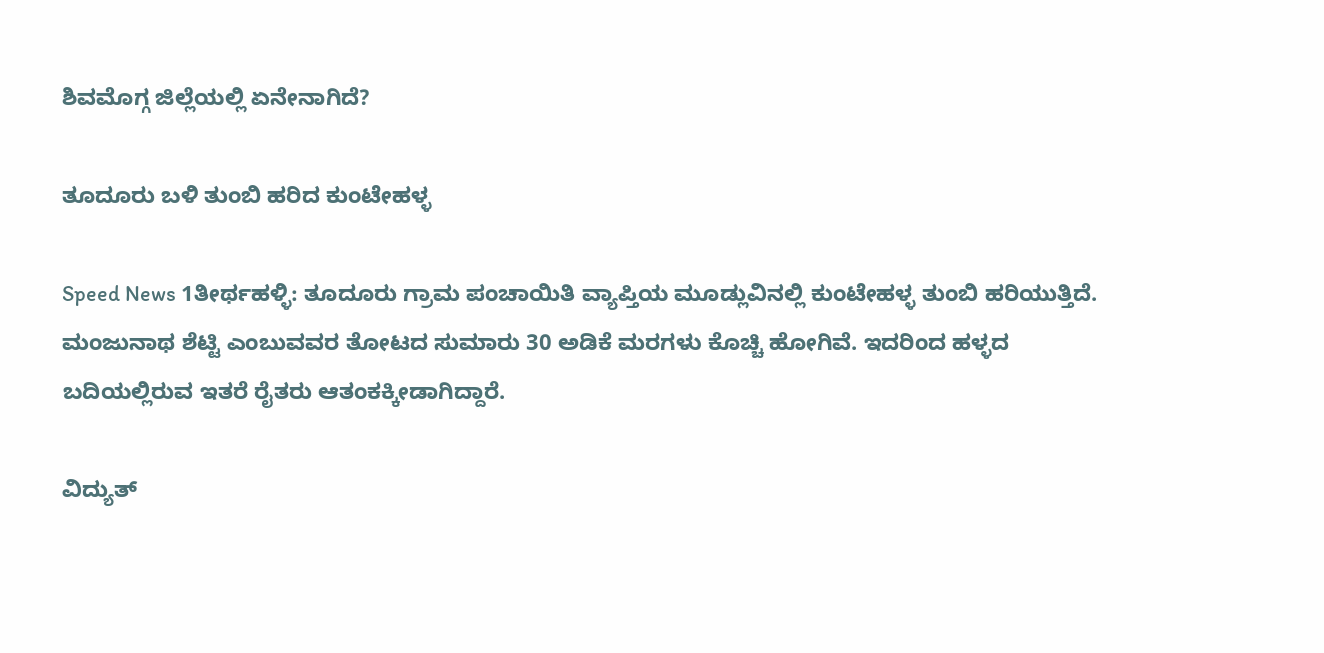ಶಿವಮೊಗ್ಗ ಜಿಲ್ಲೆಯಲ್ಲಿ ಏನೇನಾಗಿದೆ?

ತೂದೂರು ಬಳಿ ತುಂಬಿ ಹರಿದ ಕುಂಟೇಹಳ್ಳ

Speed News 1ತೀರ್ಥಹಳ್ಳಿ: ತೂದೂರು ಗ್ರಾಮ ಪಂಚಾಯಿತಿ ವ್ಯಾಪ್ತಿಯ ಮೂಡ್ಲುವಿನಲ್ಲಿ ಕುಂಟೇಹಳ್ಳ ತುಂಬಿ ಹರಿಯುತ್ತಿದೆ. ಮಂಜುನಾಥ ಶೆಟ್ಟಿ ಎಂಬುವವರ ತೋಟದ ಸುಮಾರು 30 ಅಡಿಕೆ ಮರಗಳು ಕೊಚ್ಚಿ ಹೋಗಿವೆ. ಇದರಿಂದ ಹಳ್ಳದ ಬದಿಯಲ್ಲಿರುವ ಇತರೆ ರೈತರು ಆತಂಕಕ್ಕೀಡಾಗಿದ್ದಾರೆ.

ವಿದ್ಯುತ್‌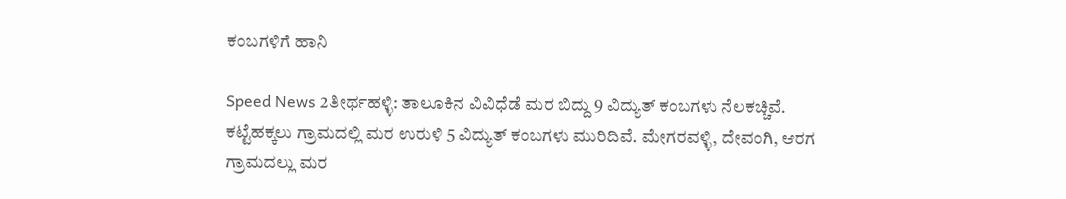ಕಂಬಗಳಿಗೆ ಹಾನಿ

Speed News 2ತೀರ್ಥಹಳ್ಳಿ: ತಾಲೂಕಿನ ವಿವಿಧೆಡೆ ಮರ ಬಿದ್ದು 9 ವಿದ್ಯುತ್‌ ಕಂಬಗಳು ನೆಲಕಚ್ಚಿವೆ. ಕಟ್ಟೆಹಕ್ಕಲು ಗ್ರಾಮದಲ್ಲಿ ಮರ ಉರುಳಿ 5 ವಿದ್ಯುತ್‌ ಕಂಬಗಳು ಮುರಿದಿವೆ. ಮೇಗರವಳ್ಳಿ, ದೇವಂಗಿ, ಆರಗ ಗ್ರಾಮದಲ್ಲು ಮರ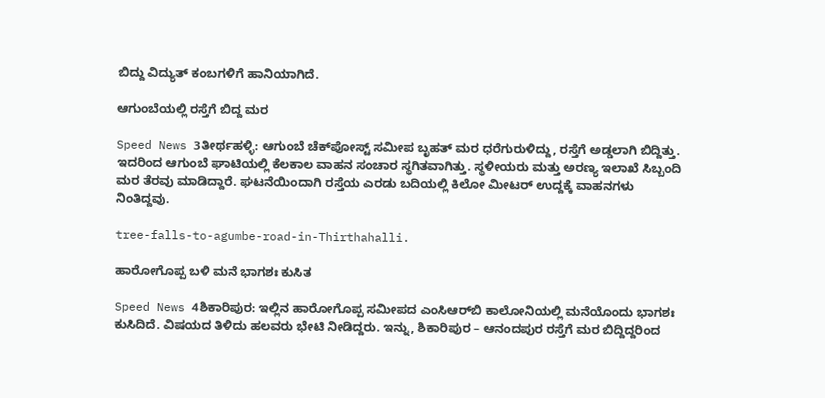ಬಿದ್ದು ವಿದ್ಯುತ್‌ ಕಂಬಗಳಿಗೆ ಹಾನಿಯಾಗಿದೆ.

ಆಗುಂಬೆಯಲ್ಲಿ ರಸ್ತೆಗೆ ಬಿದ್ದ ಮರ

Speed News 3ತೀರ್ಥಹಳ್ಳಿ: ಆಗುಂಬೆ ಚೆಕ್‌ಪೋಸ್ಟ್‌ ಸಮೀಪ ಬೃಹತ್‌ ಮರ ಧರೆಗುರುಳಿದ್ದು, ರಸ್ತೆಗೆ ಅಡ್ಡಲಾಗಿ ಬಿದ್ದಿತ್ತು. ಇದರಿಂದ ಆಗುಂಬೆ ಘಾಟಿಯಲ್ಲಿ ಕೆಲಕಾಲ ವಾಹನ ಸಂಚಾರ ಸ್ಥಗಿತವಾಗಿತ್ತು. ಸ್ಥಳೀಯರು ಮತ್ತು ಅರಣ್ಯ ಇಲಾಖೆ ಸಿಬ್ಬಂದಿ ಮರ ತೆರವು ಮಾಡಿದ್ದಾರೆ. ಘಟನೆಯಿಂದಾಗಿ ರಸ್ತೆಯ ಎರಡು ಬದಿಯಲ್ಲಿ ಕಿಲೋ ಮೀಟರ್‌ ಉದ್ದಕ್ಕೆ ವಾಹನಗಳು ನಿಂತಿದ್ದವು.

tree-falls-to-agumbe-road-in-Thirthahalli.

ಹಾರೋಗೊಪ್ಪ ಬಳಿ ಮನೆ ಭಾಗಶಃ ಕುಸಿತ

Speed News 4ಶಿಕಾರಿಪುರ: ಇಲ್ಲಿನ ಹಾರೋಗೊಪ್ಪ ಸಮೀಪದ ಎಂಸಿಆರ್‌ಬಿ ಕಾಲೋನಿಯಲ್ಲಿ ಮನೆಯೊಂದು ಭಾಗಶಃ ಕುಸಿದಿದೆ. ವಿಷಯದ ತಿಳಿದು ಹಲವರು ಭೇಟಿ ನೀಡಿದ್ದರು. ಇನ್ನು, ಶಿಕಾರಿಪುರ – ಆನಂದಪುರ ರಸ್ತೆಗೆ ಮರ ಬಿದ್ದಿದ್ದರಿಂದ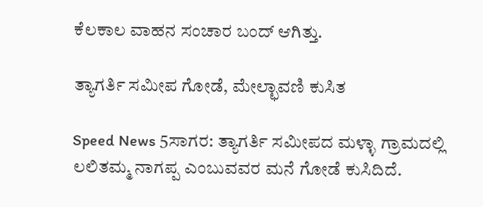ಕೆಲಕಾಲ ವಾಹನ ಸಂಚಾರ ಬಂದ್‌ ಆಗಿತ್ತು.

ತ್ಯಾಗರ್ತಿ ಸಮೀಪ ಗೋಡೆ, ಮೇಲ್ಛಾವಣಿ ಕುಸಿತ

Speed News 5ಸಾಗರ: ತ್ಯಾಗರ್ತಿ ಸಮೀಪದ ಮಳ್ಳಾ ಗ್ರಾಮದಲ್ಲಿ ಲಲಿತಮ್ಮ ನಾಗಪ್ಪ ಎಂಬುವವರ ಮನೆ ಗೋಡೆ ಕುಸಿದಿದೆ.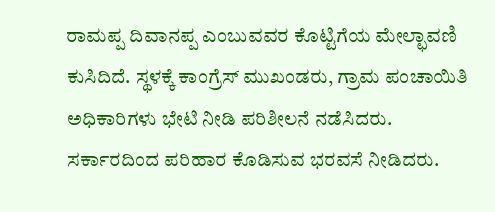ರಾಮಪ್ಪ ದಿವಾನಪ್ಪ ಎಂಬುವವರ ಕೊಟ್ಟಿಗೆಯ ಮೇಲ್ಛಾವಣಿ ಕುಸಿದಿದೆ. ಸ್ಥಳಕ್ಕೆ ಕಾಂಗ್ರೆಸ್‌ ಮುಖಂಡರು, ಗ್ರಾಮ ಪಂಚಾಯಿತಿ ಅಧಿಕಾರಿಗಳು ಭೇಟಿ ನೀಡಿ ಪರಿಶೀಲನೆ ನಡೆಸಿದರು. ಸರ್ಕಾರದಿಂದ ಪರಿಹಾರ ಕೊಡಿಸುವ ಭರವಸೆ ನೀಡಿದರು.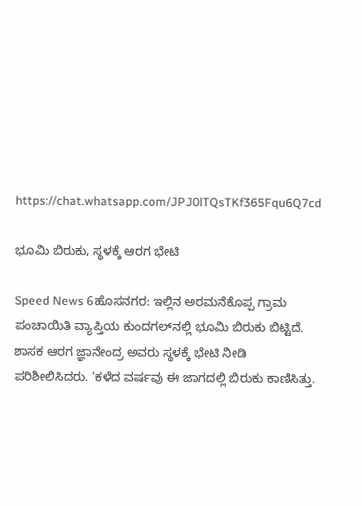https://chat.whatsapp.com/JPJ0lTQsTKf365Fqu6Q7cd

ಭೂಮಿ ಬಿರುಕು, ಸ್ಥಳಕ್ಕೆ ಆರಗ ಭೇಟಿ

Speed News 6ಹೊಸನಗರ: ಇಲ್ಲಿನ ಅರಮನೆಕೊಪ್ಪ ಗ್ರಾಮ ಪಂಚಾಯಿತಿ ವ್ಯಾಪ್ತಿಯ ಕುಂದಗಲ್‌ನಲ್ಲಿ ಭೂಮಿ ಬಿರುಕು ಬಿಟ್ಟಿದೆ. ಶಾಸಕ ಆರಗ ಜ್ಞಾನೇಂದ್ರ ಅವರು ಸ್ಥಳಕ್ಕೆ ಭೇಟಿ ನೀಡಿ ಪರಿಶೀಲಿಸಿದರು. ‘ಕಳೆದ ವರ್ಷವು ಈ ಜಾಗದಲ್ಲಿ ಬಿರುಕು ಕಾಣಿಸಿತ್ತು.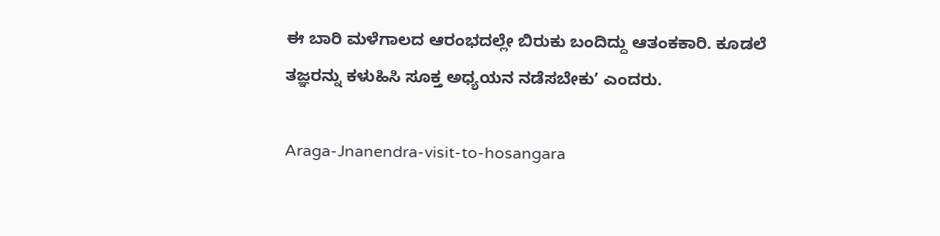ಈ ಬಾರಿ ಮಳೆಗಾಲದ ಆರಂಭದಲ್ಲೇ ಬಿರುಕು ಬಂದಿದ್ದು ಆತಂಕಕಾರಿ. ಕೂಡಲೆ ತಜ್ಞರನ್ನು ಕಳುಹಿಸಿ ಸೂಕ್ತ ಅಧ್ಯಯನ ನಡೆಸಬೇಕುʼ ಎಂದರು.

Araga-Jnanendra-visit-to-hosangara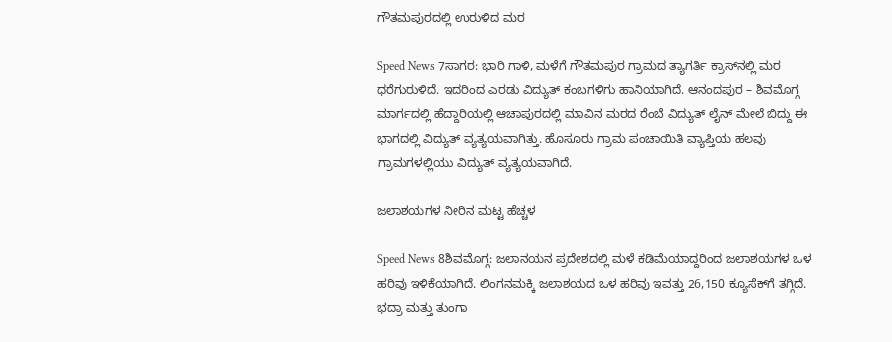ಗೌತಮಪುರದಲ್ಲಿ ಉರುಳಿದ ಮರ

Speed News 7ಸಾಗರ: ಭಾರಿ ಗಾಳಿ, ಮಳೆಗೆ ಗೌತಮಪುರ ಗ್ರಾಮದ ತ್ಯಾಗರ್ತಿ ಕ್ರಾಸ್‌ನಲ್ಲಿ ಮರ ಧರೆಗುರುಳಿದೆ. ಇದರಿಂದ ಎರಡು ವಿದ್ಯುತ್‌ ಕಂಬಗಳಿಗು ಹಾನಿಯಾಗಿದೆ. ಆನಂದಪುರ – ಶಿವಮೊಗ್ಗ ಮಾರ್ಗದಲ್ಲಿ ಹೆದ್ದಾರಿಯಲ್ಲಿ ಆಚಾಪುರದಲ್ಲಿ ಮಾವಿನ ಮರದ ರೆಂಬೆ ವಿದ್ಯುತ್‌ ಲೈನ್‌ ಮೇಲೆ ಬಿದ್ದು ಈ ಭಾಗದಲ್ಲಿ ವಿದ್ಯುತ್‌ ವ್ಯತ್ಯಯವಾಗಿತ್ತು. ಹೊಸೂರು ಗ್ರಾಮ ಪಂಚಾಯಿತಿ ವ್ಯಾಪ್ತಿಯ ಹಲವು ಗ್ರಾಮಗಳಲ್ಲಿಯು ವಿದ್ಯುತ್‌ ವ್ಯತ್ಯಯವಾಗಿದೆ.

ಜಲಾಶಯಗಳ ನೀರಿನ ಮಟ್ಟ ಹೆಚ್ಚಳ

Speed News 8ಶಿವಮೊಗ್ಗ: ಜಲಾನಯನ ಪ್ರದೇಶದಲ್ಲಿ ಮಳೆ ಕಡಿಮೆಯಾದ್ದರಿಂದ ಜಲಾಶಯಗಳ ಒಳ ಹರಿವು ಇಳಿಕೆಯಾಗಿದೆ. ಲಿಂಗನಮಕ್ಕಿ ಜಲಾಶಯದ ಒಳ ಹರಿವು ಇವತ್ತು 26,150 ಕ್ಯೂಸೆಕ್‌ಗೆ ತಗ್ಗಿದೆ. ಭದ್ರಾ ಮತ್ತು ತುಂಗಾ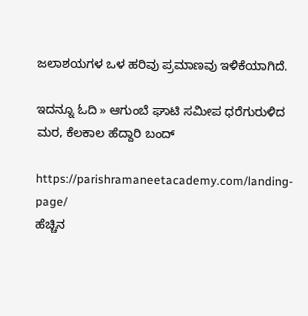ಜಲಾಶಯಗಳ ಒಳ ಹರಿವು ಪ್ರಮಾಣವು ಇಳಿಕೆಯಾಗಿದೆ.

ಇದನ್ನೂ ಓದಿ » ಆಗುಂಬೆ ಘಾಟಿ ಸಮೀಪ ಧರೆಗುರುಳಿದ ಮರ, ಕೆಲಕಾಲ ಹೆದ್ದಾರಿ ಬಂದ್

https://parishramaneetacademy.com/landing-page/
ಹೆಚ್ಚಿನ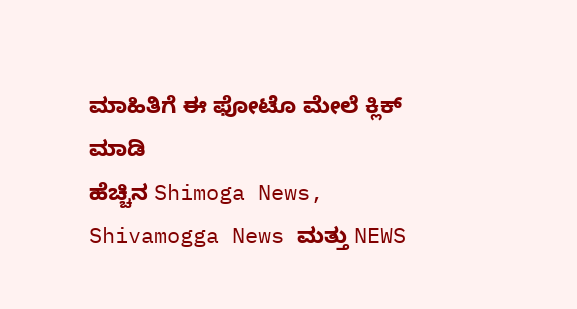ಮಾಹಿತಿಗೆ ಈ ಫೋಟೊ ಮೇಲೆ ಕ್ಲಿಕ್‌ ಮಾಡಿ
ಹೆಚ್ಚಿನ Shimoga News, Shivamogga News ಮತ್ತು NEWS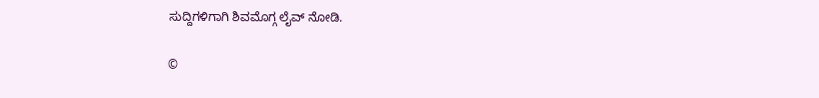ಸುದ್ದಿಗಳಿಗಾಗಿ ಶಿವಮೊಗ್ಗ ಲೈವ್ ನೋಡಿ.

©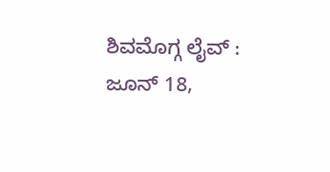ಶಿವಮೊಗ್ಗ ಲೈವ್‌ : ಜೂನ್ 18,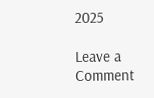2025

Leave a Comment